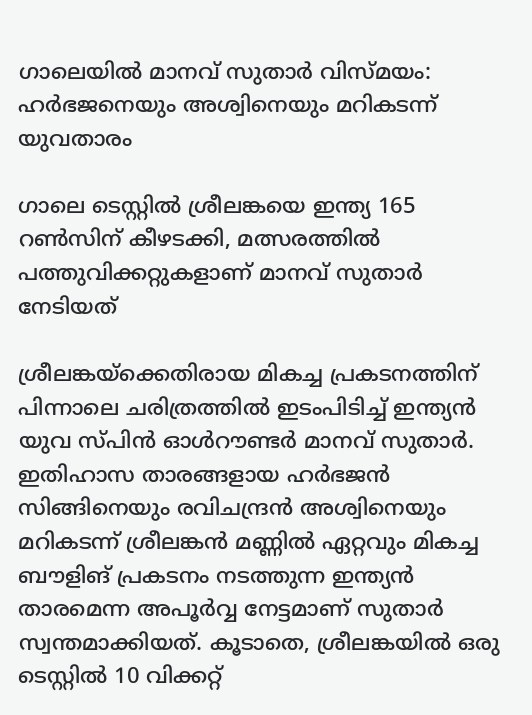ഗാലെയില്‍ മാനവ് സുതാര്‍ വിസ്മയം: ഹര്‍ഭജനെയും അശ്വിനെയും മറികടന്ന് യുവതാരം

ഗാലെ ടെസ്റ്റില്‍ ശ്രീലങ്കയെ ഇന്ത്യ 165 റണ്‍സിന് കീഴടക്കി, മത്സരത്തില്‍ പത്തുവിക്കറ്റുകളാണ് മാനവ് സുതാര്‍ നേടിയത്

ശ്രീലങ്കയ്‌ക്കെതിരായ മികച്ച പ്രകടനത്തിന് പിന്നാലെ ചരിത്രത്തില്‍ ഇടംപിടിച്ച് ഇന്ത്യന്‍ യുവ സ്പിന്‍ ഓള്‍റൗണ്ടര്‍ മാനവ് സുതാര്‍. ഇതിഹാസ താരങ്ങളായ ഹര്‍ഭജന്‍ സിങ്ങിനെയും രവിചന്ദ്രന്‍ അശ്വിനെയും മറികടന്ന് ശ്രീലങ്കന്‍ മണ്ണില്‍ ഏറ്റവും മികച്ച ബൗളിങ് പ്രകടനം നടത്തുന്ന ഇന്ത്യന്‍ താരമെന്ന അപൂര്‍വ്വ നേട്ടമാണ് സുതാര്‍ സ്വന്തമാക്കിയത്. കൂടാതെ, ശ്രീലങ്കയില്‍ ഒരു ടെസ്റ്റില്‍ 10 വിക്കറ്റ്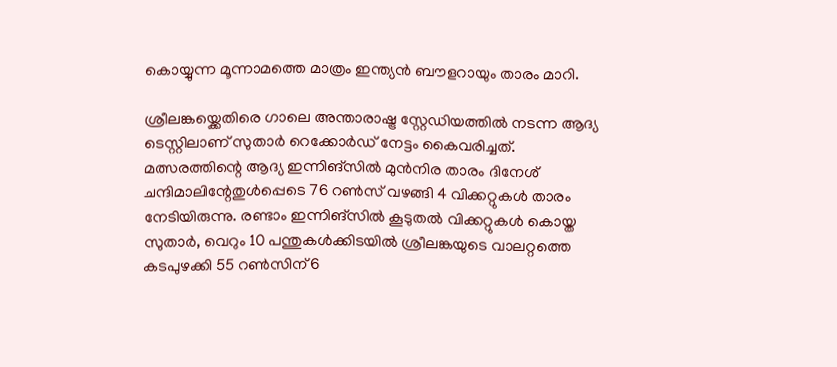കൊയ്യുന്ന മൂന്നാമത്തെ മാത്രം ഇന്ത്യന്‍ ബൗളറായും താരം മാറി.

ശ്രീലങ്കയ്ക്കെതിരെ ഗാലെ അന്താരാഷ്ട്ര സ്റ്റേഡിയത്തില്‍ നടന്ന ആദ്യ ടെസ്റ്റിലാണ് സുതാര്‍ റെക്കോര്‍ഡ് നേട്ടം കൈവരിച്ചത്. മത്സരത്തിന്റെ ആദ്യ ഇന്നിങ്‌സില്‍ മുന്‍നിര താരം ദിനേശ് ചന്ദിമാലിന്റേതുള്‍പ്പെടെ 76 റണ്‍സ് വഴങ്ങി 4 വിക്കറ്റുകള്‍ താരം നേടിയിരുന്നു. രണ്ടാം ഇന്നിങ്‌സില്‍ കൂടുതല്‍ വിക്കറ്റുകള്‍ കൊയ്ത സുതാര്‍, വെറും 10 പന്തുകള്‍ക്കിടയില്‍ ശ്രീലങ്കയുടെ വാലറ്റത്തെ കടപുഴക്കി 55 റണ്‍സിന് 6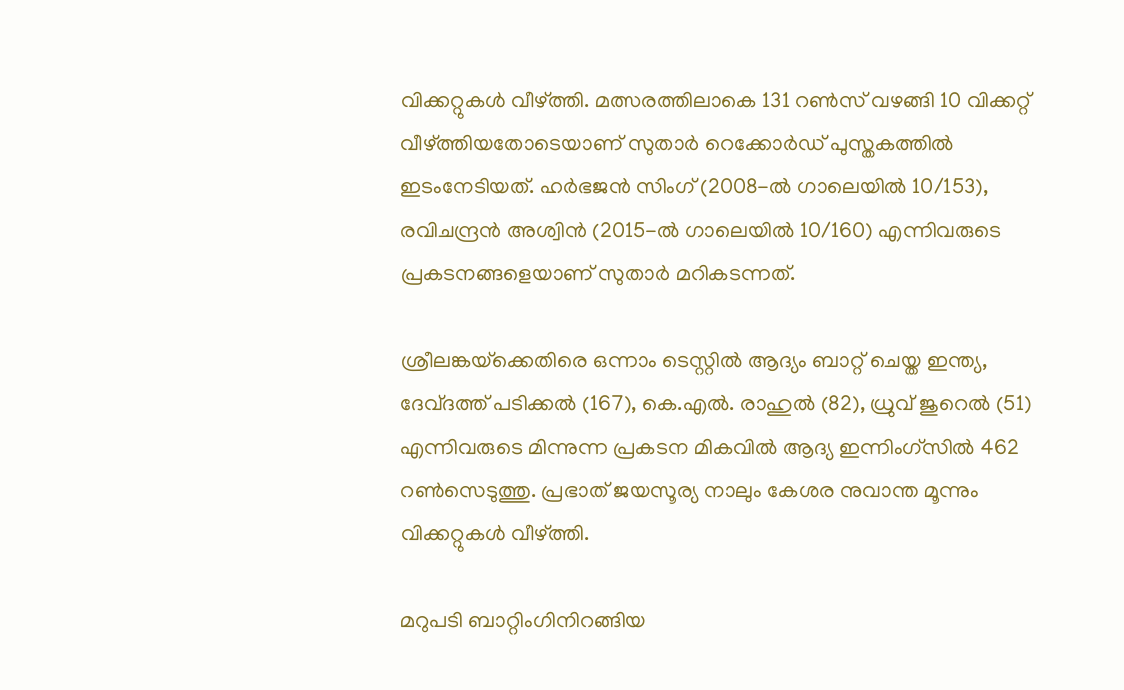വിക്കറ്റുകള്‍ വീഴ്ത്തി. മത്സരത്തിലാകെ 131 റണ്‍സ് വഴങ്ങി 10 വിക്കറ്റ് വീഴ്ത്തിയതോടെയാണ് സുതാര്‍ റെക്കോര്‍ഡ് പുസ്തകത്തില്‍ ഇടംനേടിയത്. ഹര്‍ഭജന്‍ സിംഗ് (2008-ല്‍ ഗാലെയില്‍ 10/153), രവിചന്ദ്രന്‍ അശ്വിന്‍ (2015-ല്‍ ഗാലെയില്‍ 10/160) എന്നിവരുടെ പ്രകടനങ്ങളെയാണ് സുതാര്‍ മറികടന്നത്.

ശ്രീലങ്കയ്‌ക്കെതിരെ ഒന്നാം ടെസ്റ്റില്‍ ആദ്യം ബാറ്റ് ചെയ്ത ഇന്ത്യ, ദേവ്ദത്ത് പടിക്കല്‍ (167), കെ.എല്‍. രാഹുല്‍ (82), ധ്രുവ് ജുറെല്‍ (51) എന്നിവരുടെ മിന്നുന്ന പ്രകടന മികവില്‍ ആദ്യ ഇന്നിംഗ്‌സില്‍ 462 റണ്‍സെടുത്തു. പ്രഭാത് ജയസൂര്യ നാലും കേശര നുവാന്ത മൂന്നും വിക്കറ്റുകള്‍ വീഴ്ത്തി.

മറുപടി ബാറ്റിംഗിനിറങ്ങിയ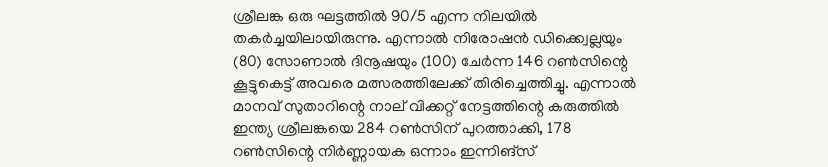ശ്രീലങ്ക ഒരു ഘട്ടത്തില്‍ 90/5 എന്ന നിലയില്‍ തകര്‍ച്ചയിലായിരുന്നു. എന്നാല്‍ നിരോഷന്‍ ഡിക്ക്വെല്ലയും (80) സോണാല്‍ ദിനൂഷയും (100) ചേര്‍ന്ന 146 റണ്‍സിന്റെ കൂട്ടുകെട്ട് അവരെ മത്സരത്തിലേക്ക് തിരിച്ചെത്തിച്ചു. എന്നാല്‍ മാനവ് സുതാറിന്റെ നാല് വിക്കറ്റ് നേട്ടത്തിന്റെ കരുത്തില്‍ ഇന്ത്യ ശ്രീലങ്കയെ 284 റണ്‍സിന് പുറത്താക്കി, 178 റണ്‍സിന്റെ നിര്‍ണ്ണായക ഒന്നാം ഇന്നിങ്‌സ്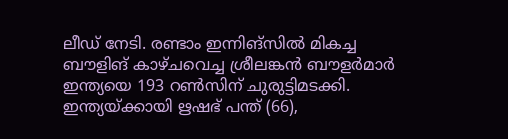ലീഡ് നേടി. രണ്ടാം ഇന്നിങ്‌സില്‍ മികച്ച ബൗളിങ് കാഴ്ചവെച്ച ശ്രീലങ്കന്‍ ബൗളര്‍മാര്‍ ഇന്ത്യയെ 193 റണ്‍സിന് ചുരുട്ടിമടക്കി. ഇന്ത്യയ്ക്കായി ഋഷഭ് പന്ത് (66),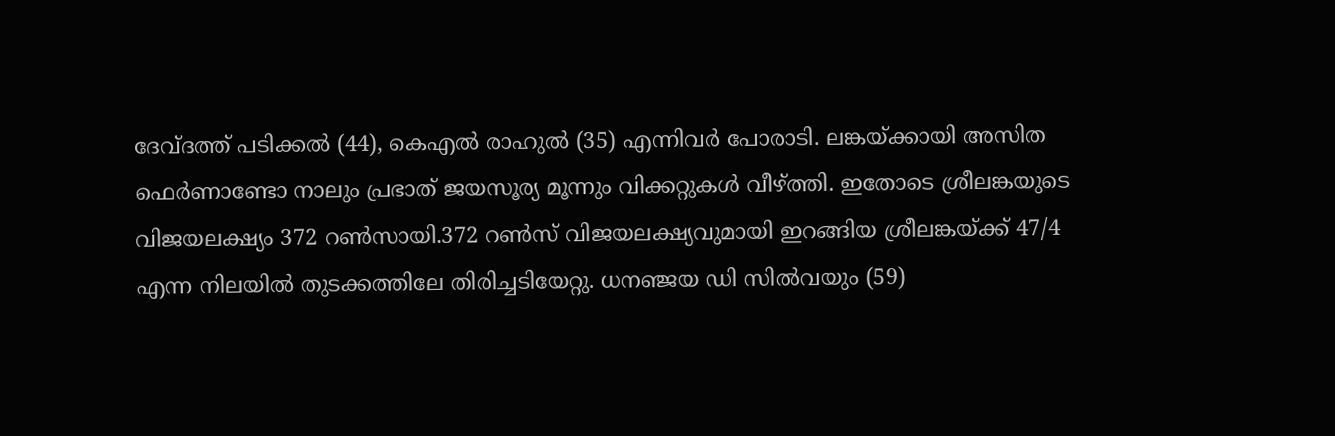ദേവ്ദത്ത് പടിക്കല്‍ (44), കെഎല്‍ രാഹുല്‍ (35) എന്നിവര്‍ പോരാടി. ലങ്കയ്ക്കായി അസിത ഫെര്‍ണാണ്ടോ നാലും പ്രഭാത് ജയസൂര്യ മൂന്നും വിക്കറ്റുകള്‍ വീഴ്ത്തി. ഇതോടെ ശ്രീലങ്കയുടെ വിജയലക്ഷ്യം 372 റണ്‍സായി.372 റണ്‍സ് വിജയലക്ഷ്യവുമായി ഇറങ്ങിയ ശ്രീലങ്കയ്ക്ക് 47/4 എന്ന നിലയില്‍ തുടക്കത്തിലേ തിരിച്ചടിയേറ്റു. ധനഞ്ജയ ഡി സില്‍വയും (59)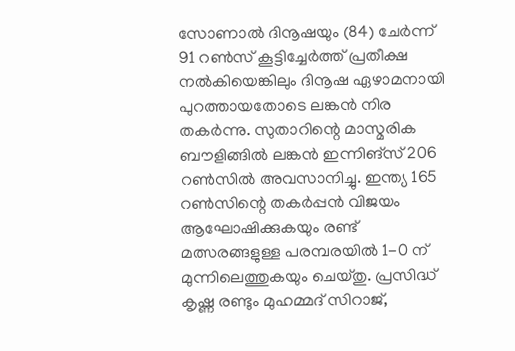സോണാല്‍ ദിനൂഷയും (84) ചേര്‍ന്ന് 91 റണ്‍സ് കൂട്ടിച്ചേര്‍ത്ത് പ്രതീക്ഷ നല്‍കിയെങ്കിലും ദിനൂഷ ഏഴാമനായി പുറത്തായതോടെ ലങ്കന്‍ നിര തകര്‍ന്നു. സുതാറിന്റെ മാസ്മരിക ബൗളിങ്ങില്‍ ലങ്കന്‍ ഇന്നിങ്‌സ് 206 റണ്‍സില്‍ അവസാനിച്ചു. ഇന്ത്യ 165 റണ്‍സിന്റെ തകര്‍പ്പന്‍ വിജയം ആഘോഷിക്കുകയും രണ്ട് മത്സരങ്ങളുള്ള പരമ്പരയില്‍ 1-0 ന് മുന്നിലെത്തുകയും ചെയ്തു. പ്രസിദ്ധ് കൃഷ്ണ രണ്ടും മുഹമ്മദ് സിറാജ്,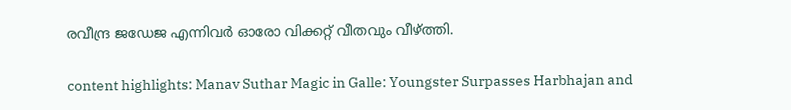രവീന്ദ്ര ജഡേജ എന്നിവര്‍ ഓരോ വിക്കറ്റ് വീതവും വീഴ്ത്തി.

content highlights: Manav Suthar Magic in Galle: Youngster Surpasses Harbhajan and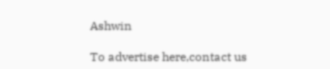Ashwin

To advertise here,contact us